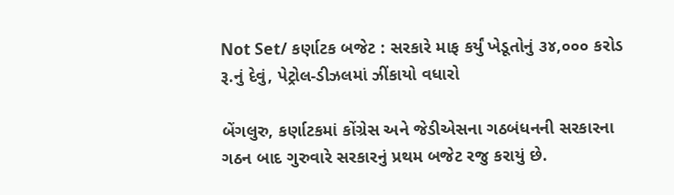Not Set/ કર્ણાટક બજેટ : સરકારે માફ કર્યું ખેડૂતોનું ૩૪,૦૦૦ કરોડ રૂ.નું દેવું, પેટ્રોલ-ડીઝલમાં ઝીંકાયો વધારો

બેંગલુરુ, કર્ણાટકમાં કોંગ્રેસ અને જેડીએસના ગઠબંધનની સરકારના ગઠન બાદ ગુરુવારે સરકારનું પ્રથમ બજેટ રજુ કરાયું છે.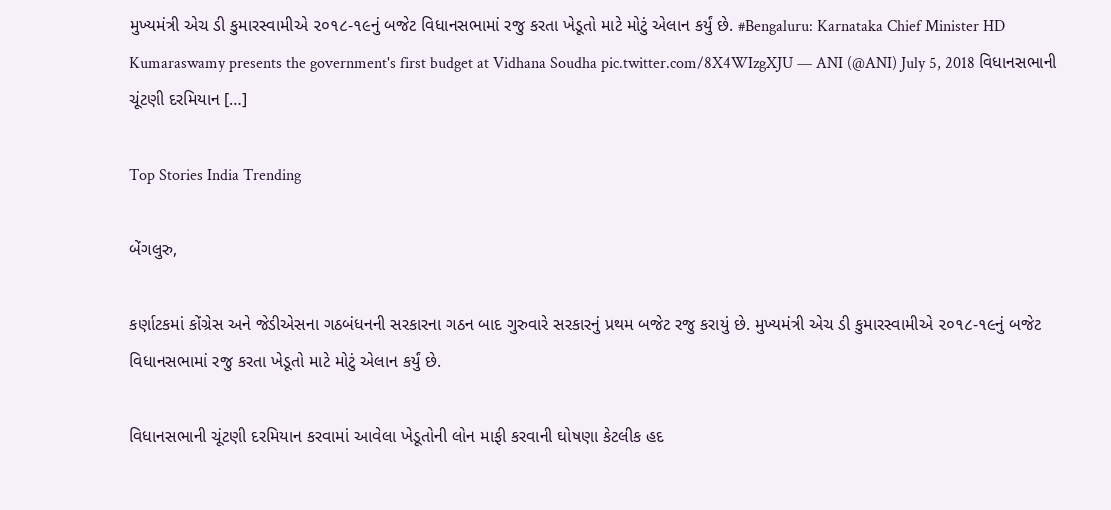મુખ્યમંત્રી એચ ડી કુમારસ્વામીએ ૨૦૧૮-૧૯નું બજેટ વિધાનસભામાં રજુ કરતા ખેડૂતો માટે મોટું એલાન કર્યું છે. #Bengaluru: Karnataka Chief Minister HD Kumaraswamy presents the government's first budget at Vidhana Soudha pic.twitter.com/8X4WIzgXJU — ANI (@ANI) July 5, 2018 વિધાનસભાની ચૂંટણી દરમિયાન […]

Top Stories India Trending

બેંગલુરુ,

કર્ણાટકમાં કોંગ્રેસ અને જેડીએસના ગઠબંધનની સરકારના ગઠન બાદ ગુરુવારે સરકારનું પ્રથમ બજેટ રજુ કરાયું છે. મુખ્યમંત્રી એચ ડી કુમારસ્વામીએ ૨૦૧૮-૧૯નું બજેટ વિધાનસભામાં રજુ કરતા ખેડૂતો માટે મોટું એલાન કર્યું છે.

વિધાનસભાની ચૂંટણી દરમિયાન કરવામાં આવેલા ખેડૂતોની લોન માફી કરવાની ઘોષણા કેટલીક હદ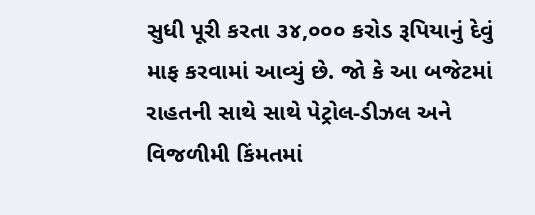સુધી પૂરી કરતા ૩૪,૦૦૦ કરોડ રૂપિયાનું દેવું માફ કરવામાં આવ્યું છે. જો કે આ બજેટમાં રાહતની સાથે સાથે પેટ્રોલ-ડીઝલ અને વિજળીમી કિંમતમાં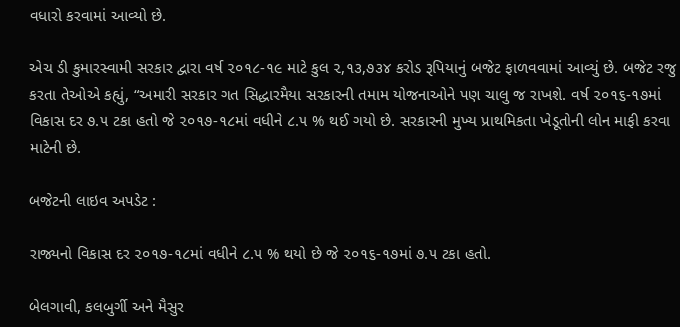વધારો કરવામાં આવ્યો છે.

એચ ડી કુમારસ્વામી સરકાર દ્વારા વર્ષ ૨૦૧૮-૧૯ માટે કુલ ૨,૧૩,૭૩૪ કરોડ રૂપિયાનું બજેટ ફાળવવામાં આવ્યું છે. બજેટ રજુ કરતા તેઓએ કહ્યું, “અમારી સરકાર ગત સિદ્ધારમૈયા સરકારની તમામ યોજનાઓને પણ ચાલુ જ રાખશે. વર્ષ ૨૦૧૬-૧૭માં વિકાસ દર ૭.૫ ટકા હતો જે ૨૦૧૭-૧૮માં વધીને ૮.૫ % થઈ ગયો છે. સરકારની મુખ્ય પ્રાથમિકતા ખેડૂતોની લોન માફી કરવા માટેની છે.

બજેટની લાઇવ અપડેટ :

રાજ્યનો વિકાસ દર ૨૦૧૭-૧૮માં વધીને ૮.૫ % થયો છે જે ૨૦૧૬-૧૭માં ૭.૫ ટકા હતો.

બેલગાવી, કલબુર્ગી અને મૈસુર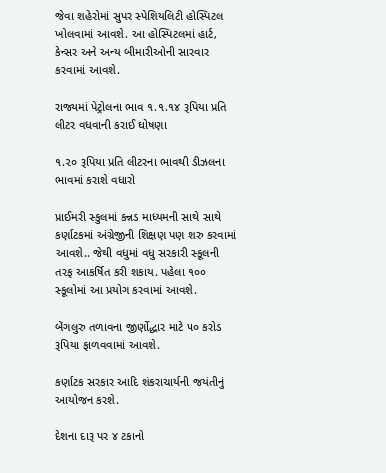જેવા શહેરોમાં સુપર સ્પેશિયલિટી હોસ્પિટલ ખોલવામાં આવશે. આ હોસ્પિટલમાં હાર્ટ, કેન્સર અને અન્ય બીમારીઓની સારવાર કરવામાં આવશે.

રાજ્યમાં પેટ્રોલના ભાવ ૧.૧.૧૪ રૂપિયા પ્રતિ લીટર વધવાની કરાઈ ઘોષણા

૧.૨૦ રૂપિયા પ્રતિ લીટરના ભાવથી ડીઝલના ભાવમાં કરાશે વધારો

પ્રાઈમરી સ્કુલમાં કન્નડ માધ્યમની સાથે સાથે કર્ણાટકમાં અંગ્રેજીની શિક્ષણ પણ શરુ કરવામાં આવશે.. જેથી વધુમાં વધુ સરકારી સ્કૂલની તરફ આકર્ષિત કરી શકાય. પહેલા ૧૦૦ સ્કૂલોમાં આ પ્રયોગ કરવામાં આવશે.

બેંગલુરુ તળાવના જીર્ણોદ્ધાર માટે ૫૦ કરોડ રૂપિયા ફાળવવામાં આવશે.

કર્ણાટક સરકાર આદિ શંકરાચાર્યની જયંતીનું આયોજન કરશે.

દેશના દારૂ પર ૪ ટકાનો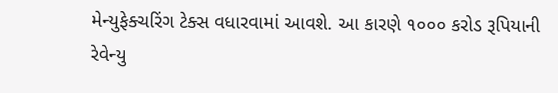મેન્યુફેક્ચરિંગ ટેક્સ વધારવામાં આવશે. આ કારણે ૧૦૦૦ કરોડ રૂપિયાની રેવેન્યુ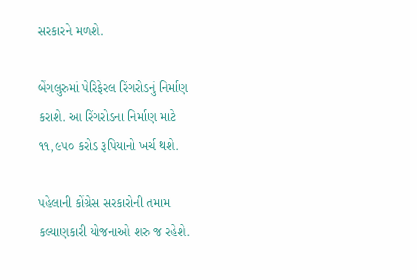સરકારને મળશે.

બેંગલુરુમાં પેરિફેરલ રિંગરોડનું નિર્માણ કરાશે. આ રિંગરોડના નિર્માણ માટે ૧૧,૯૫૦ કરોડ રૂપિયાનો ખર્ચ થશે.

પહેલાની કોંગ્રેસ સરકારોની તમામ કલ્યાણકારી યોજનાઓ શરુ જ રહેશે.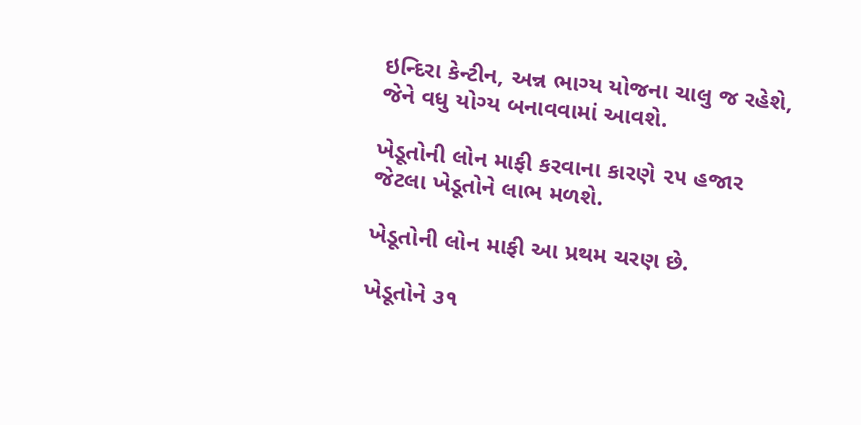ઇન્દિરા કેન્ટીન, અન્ન ભાગ્ય યોજના ચાલુ જ રહેશે, જેને વધુ યોગ્ય બનાવવામાં આવશે.

ખેડૂતોની લોન માફી કરવાના કારણે ૨૫ હજાર જેટલા ખેડૂતોને લાભ મળશે.

ખેડૂતોની લોન માફી આ પ્રથમ ચરણ છે.

ખેડૂતોને ૩૧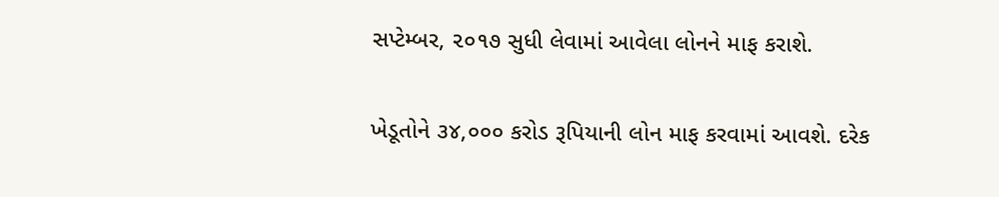સપ્ટેમ્બર, ૨૦૧૭ સુધી લેવામાં આવેલા લોનને માફ કરાશે.

ખેડૂતોને ૩૪,૦૦૦ કરોડ રૂપિયાની લોન માફ કરવામાં આવશે. દરેક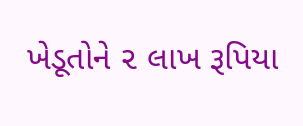ખેડૂતોને ૨ લાખ રૂપિયા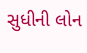સુધીની લોન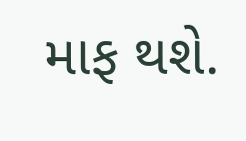માફ થશે.